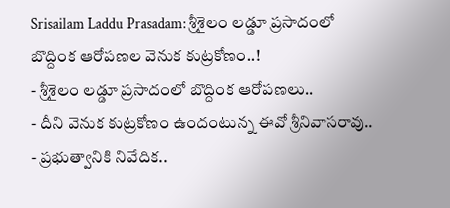Srisailam Laddu Prasadam: శ్రీశైలం లడ్డూ ప్రసాదంలో బొద్దింక ఆరోపణల వెనుక కుట్రకోణం..!
- శ్రీశైలం లడ్డూ ప్రసాదంలో బొద్దింక ఆరోపణలు..
- దీని వెనుక కుట్రకోణం ఉందంటున్న ఈవో శ్రీనివాసరావు..
- ప్రభుత్వానికి నివేదిక..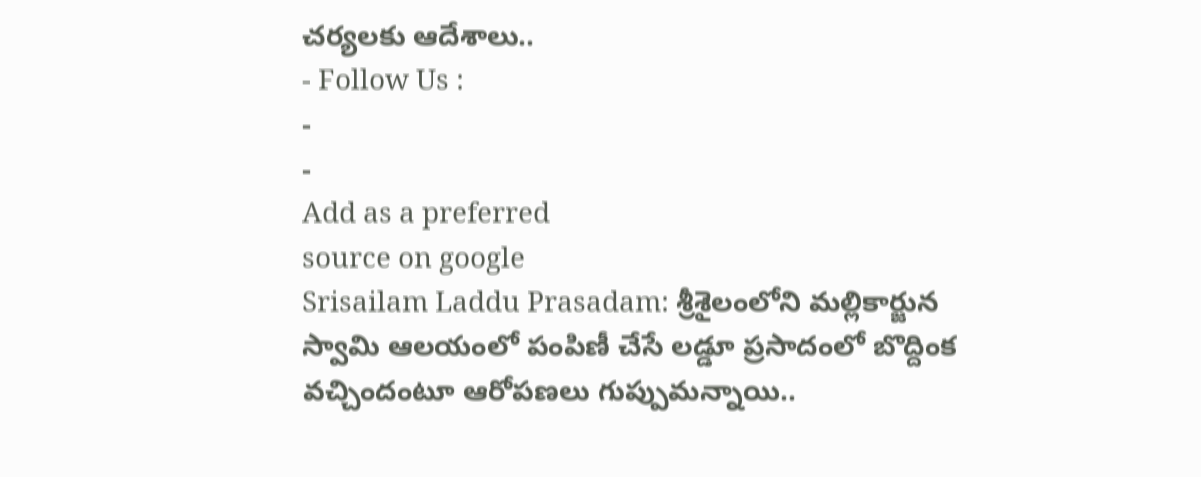చర్యలకు ఆదేశాలు..
- Follow Us :
-
-
Add as a preferred
source on google
Srisailam Laddu Prasadam: శ్రీశైలంలోని మల్లికార్జున స్వామి ఆలయంలో పంపిణీ చేసే లడ్డూ ప్రసాదంలో బొద్దింక వచ్చిందంటూ ఆరోపణలు గుప్పుమన్నాయి..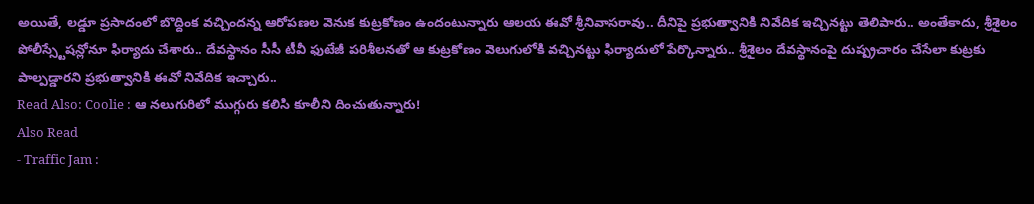అయితే, లడ్డూ ప్రసాదంలో బొద్దింక వచ్చిందన్న ఆరోపణల వెనుక కుట్రకోణం ఉందంటున్నారు ఆలయ ఈవో శ్రీనివాసరావు.. దీనిపై ప్రభుత్వానికి నివేదిక ఇచ్చినట్టు తెలిపారు.. అంతేకాదు, శ్రీశైలం పోలీస్స్టేషన్లోనూ ఫిర్యాదు చేశారు.. దేవస్థానం సీసీ టీవీ ఫుటేజీ పరిశీలనతో ఆ కుట్రకోణం వెలుగులోకి వచ్చినట్టు ఫిర్యాదులో పేర్కొన్నారు.. శ్రీశైలం దేవస్థానంపై దుష్ప్రచారం చేసేలా కుట్రకు పాల్పడ్డారని ప్రభుత్వానికి ఈవో నివేదిక ఇచ్చారు..
Read Also: Coolie : ఆ నలుగురిలో ముగ్గురు కలిసి కూలీని దించుతున్నారు!
Also Read
- Traffic Jam :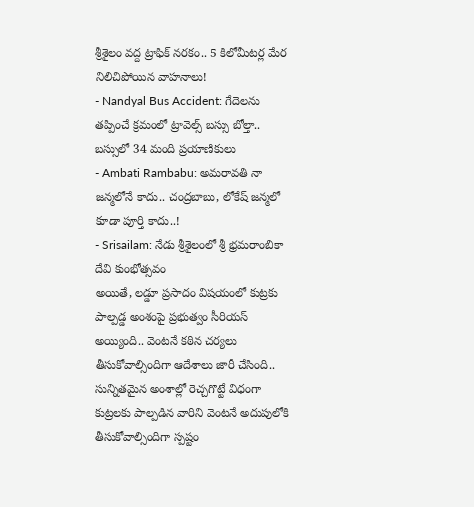శ్రీశైలం వద్ద ట్రాఫిక్ నరకం.. 5 కిలోమీటర్ల మేర నిలిచిపోయిన వాహనాలు!
- Nandyal Bus Accident: గేదెలను తప్పించే క్రమంలో ట్రావెల్స్ బస్సు బోల్తా.. బస్సులో 34 మంది ప్రయాణికులు
- Ambati Rambabu: అమరావతి నా జన్మలోనే కాదు.. చంద్రబాబు, లోకేష్ జన్మలో కూడా పూర్తి కాదు..!
- Srisailam: నేడు శ్రీశైలంలో శ్రీ భ్రమరాంబికా దేవి కుంభోత్సవం
అయితే, లడ్డూ ప్రసాదం విషయంలో కుట్రకు పాల్పడ్డ అంశంపై ప్రభుత్వం సీరియస్ అయ్యింది.. వెంటనే కఠిన చర్యలు తీసుకోవాల్సిందిగా ఆదేశాలు జారీ చేసింది.. సున్నితమైన అంశాల్లో రెచ్చగొట్టే విధంగా కుట్రలకు పాల్పడిన వారిని వెంటనే అదుపులోకి తీసుకోవాల్సిందిగా స్పష్టం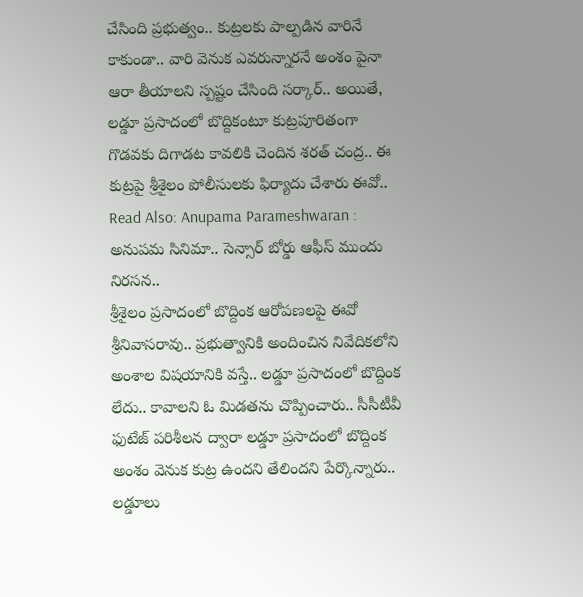చేసింది ప్రభుత్వం.. కుట్రలకు పాల్పడిన వారినే కాకుండా.. వారి వెనుక ఎవరున్నారనే అంశం పైనా ఆరా తీయాలని స్పష్టం చేసింది సర్కార్.. అయితే, లడ్డూ ప్రసాదంలో బొద్దికంటూ కుట్రపూరితంగా గొడవకు దిగాడట కావలికి చెందిన శరత్ చంద్ర.. ఈ కుట్రపై శ్రీశైలం పోలీసులకు ఫిర్యాదు చేశారు ఈవో..
Read Also: Anupama Parameshwaran : అనుపమ సినిమా.. సెన్సార్ బోర్డు ఆఫీస్ ముందు నిరసన..
శ్రీశైలం ప్రసాదంలో బొద్దింక ఆరోపణలపై ఈవో శ్రీనివాసరావు.. ప్రభుత్వానికి అందించిన నివేదికలోని అంశాల విషయానికి వస్తే.. లడ్డూ ప్రసాదంలో బొద్దింక లేదు.. కావాలని ఓ మిడతను చొప్పించారు.. సీసీటీవీ ఫుటేజ్ పరిశీలన ద్వారా లడ్డూ ప్రసాదంలో బొద్దింక అంశం వెనుక కుట్ర ఉందని తేలిందని పేర్కొన్నారు.. లడ్డూలు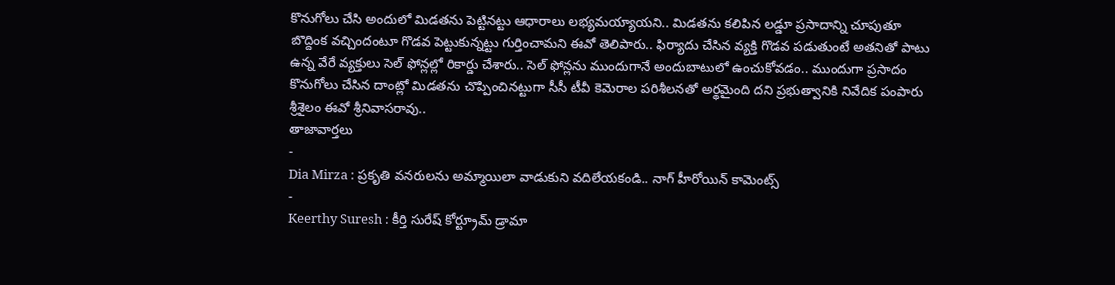కొనుగోలు చేసి అందులో మిడతను పెట్టినట్టు ఆధారాలు లభ్యమయ్యాయని.. మిడతను కలిపిన లడ్డూ ప్రసాదాన్ని చూపుతూ బొద్దింక వచ్చిందంటూ గొడవ పెట్టుకున్నట్టు గుర్తించామని ఈవో తెలిపారు.. ఫిర్యాదు చేసిన వ్యక్తి గొడవ పడుతుంటే అతనితో పాటు ఉన్న వేరే వ్యక్తులు సెల్ ఫోన్లల్లో రికార్డు చేశారు.. సెల్ ఫోన్లను ముందుగానే అందుబాటులో ఉంచుకోవడం.. ముందుగా ప్రసాదం కొనుగోలు చేసిన దాంట్లో మిడతను చొప్పించినట్టుగా సీసీ టీవీ కెమెరాల పరిశీలనతో అర్థమైంది దని ప్రభుత్వానికి నివేదిక పంపారు శ్రీశైలం ఈవో శ్రీనివాసరావు..
తాజావార్తలు
-
Dia Mirza : ప్రకృతి వనరులను అమ్మాయిలా వాడుకుని వదిలేయకండి.. నాగ్ హీరోయిన్ కామెంట్స్
-
Keerthy Suresh : కీర్తి సురేష్ కోర్ట్రూమ్ డ్రామా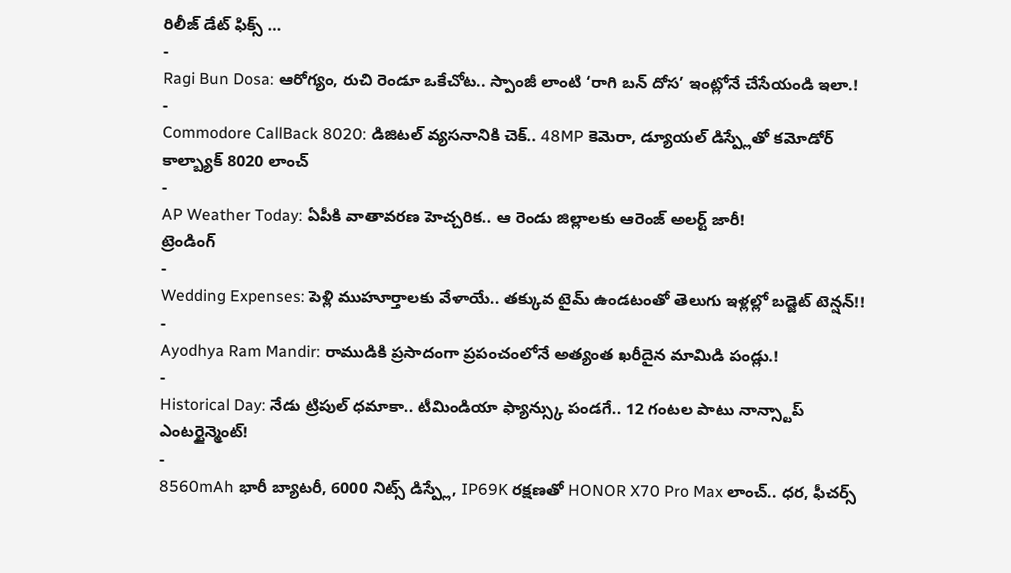రిలీజ్ డేట్ ఫిక్స్ …
-
Ragi Bun Dosa: ఆరోగ్యం, రుచి రెండూ ఒకేచోట.. స్పాంజీ లాంటి ‘రాగి బన్ దోస’ ఇంట్లోనే చేసేయండి ఇలా.!
-
Commodore CallBack 8020: డిజిటల్ వ్యసనానికి చెక్.. 48MP కెమెరా, డ్యూయల్ డిస్ప్లేతో కమోడోర్ కాల్బ్యాక్ 8020 లాంచ్
-
AP Weather Today: ఏపీకి వాతావరణ హెచ్చరిక.. ఆ రెండు జిల్లాలకు ఆరెంజ్ అలర్ట్ జారీ!
ట్రెండింగ్
-
Wedding Expenses: పెళ్లి ముహూర్తాలకు వేళాయే.. తక్కువ టైమ్ ఉండటంతో తెలుగు ఇళ్లల్లో బడ్జెట్ టెన్షన్!!
-
Ayodhya Ram Mandir: రాముడికి ప్రసాదంగా ప్రపంచంలోనే అత్యంత ఖరీదైన మామిడి పండ్లు.!
-
Historical Day: నేడు ట్రిపుల్ ధమాకా.. టీమిండియా ఫ్యాన్స్కు పండగే.. 12 గంటల పాటు నాన్స్టాప్ ఎంటర్టైన్మెంట్!
-
8560mAh భారీ బ్యాటరీ, 6000 నిట్స్ డిస్ప్లే, IP69K రక్షణతో HONOR X70 Pro Max లాంచ్.. ధర, ఫీచర్స్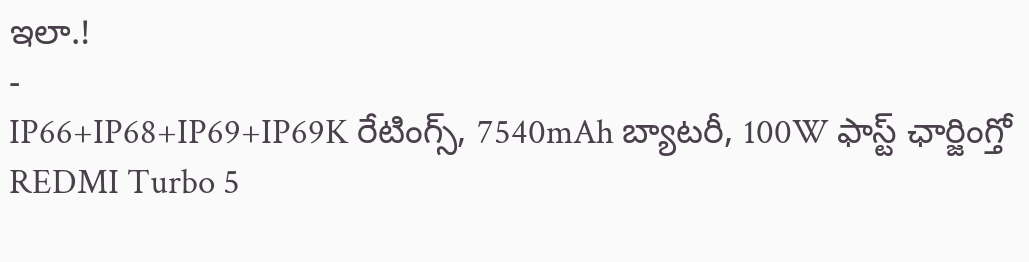ఇలా.!
-
IP66+IP68+IP69+IP69K రేటింగ్స్, 7540mAh బ్యాటరీ, 100W ఫాస్ట్ ఛార్జింగ్తో REDMI Turbo 5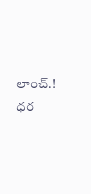లాంచ్.! ధర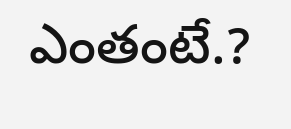ఎంతంటే.?